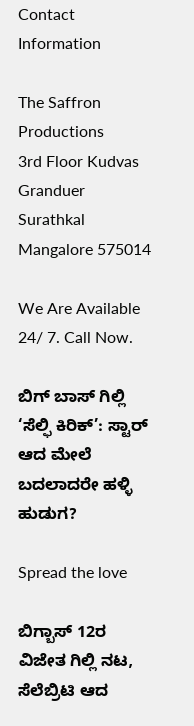Contact Information

The Saffron Productions
3rd Floor Kudvas Granduer
Surathkal Mangalore 575014

We Are Available 24/ 7. Call Now.

ಬಿಗ್ ಬಾಸ್ ಗಿಲ್ಲಿ ‘ಸೆಲ್ಫಿ ಕಿರಿಕ್’: ಸ್ಟಾರ್ ಆದ ಮೇಲೆ ಬದಲಾದರೇ ಹಳ್ಳಿ ಹುಡುಗ?

Spread the love

ಬಿಗ್ಬಾಸ್ 12ರ ವಿಜೇತ ಗಿಲ್ಲಿ ನಟ, ಸೆಲೆಬ್ರಿಟಿ ಆದ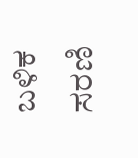ಬಳಿಕ ಸರಣಿ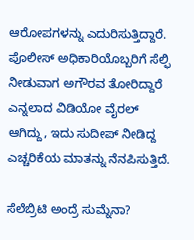ಆರೋಪಗಳನ್ನು ಎದುರಿಸುತ್ತಿದ್ದಾರೆ. ಪೊಲೀಸ್ ಅಧಿಕಾರಿಯೊಬ್ಬರಿಗೆ ಸೆಲ್ಫಿ ನೀಡುವಾಗ ಅಗೌರವ ತೋರಿದ್ದಾರೆ ಎನ್ನಲಾದ ವಿಡಿಯೋ ವೈರಲ್ ಆಗಿದ್ದು, ಇದು ಸುದೀಪ್ ನೀಡಿದ್ದ ಎಚ್ಚರಿಕೆಯ ಮಾತನ್ನು ನೆನಪಿಸುತ್ತಿದೆ.

ಸೆಲೆಬ್ರಿಟಿ ಅಂದ್ರೆ ಸುಮ್ನೆನಾ?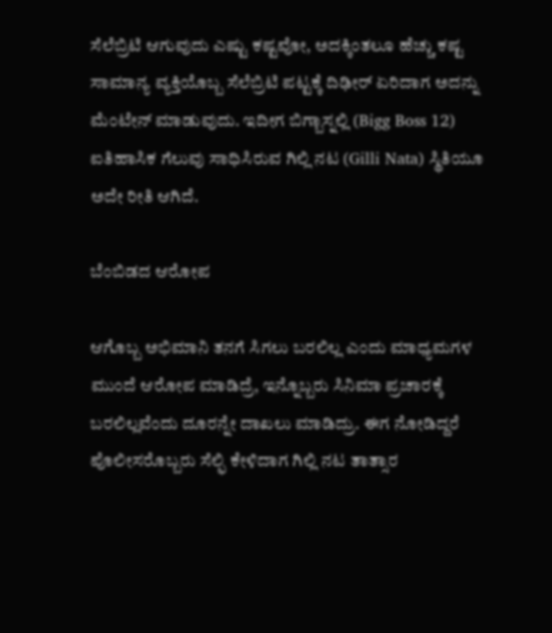ಸೆಲೆಬ್ರಿಟಿ ಆಗುವುದು ಎಷ್ಟು ಕಷ್ಟವೋ, ಅದಕ್ಕಿಂತಲೂ ಹೆಚ್ಚು ಕಷ್ಟ ಸಾಮಾನ್ಯ ವ್ಯಕ್ತಿಯೊಬ್ಬ ಸೆಲೆಬ್ರಿಟಿ ಪಟ್ಟಕ್ಕೆ ದಿಢೀರ್ ಏರಿದಾಗ ಅದನ್ನು ಮೆಂಟೇನ್ ಮಾಡುವುದು. ಇದೀಗ ಬಿಗ್ಬಾಸ್ನಲ್ಲಿ (Bigg Boss 12) ಐತಿಹಾಸಿಕ ಗೆಲುವು ಸಾಧಿಸಿರುವ ಗಿಲ್ಲಿ ನಟ (Gilli Nata) ಸ್ಥಿತಿಯೂ ಅದೇ ರೀತಿ ಆಗಿದೆ.

ಬೆಂಬಿಡದ ಆರೋಪ

ಆಗೊಬ್ಬ ಅಭಿಮಾನಿ ತನಗೆ ಸಿಗಲು ಬರಲಿಲ್ಲ ಎಂದು ಮಾಧ್ಯಮಗಳ ಮುಂದೆ ಆರೋಪ ಮಾಡಿದ್ರೆ, ಇನ್ನೊಬ್ಬರು ಸಿನಿಮಾ ಪ್ರಚಾರಕ್ಕೆ ಬರಲಿಲ್ಲವೆಂದು ದೂರನ್ನೇ ದಾಖಲು ಮಾಡಿದ್ರು. ಈಗ ನೋಡಿದ್ದರೆ ಪೊಲೀಸರೊಬ್ಬರು ಸೆಲ್ಫಿ ಕೇಳಿದಾಗ ಗಿಲ್ಲಿ ನಟ ತಾತ್ಸಾರ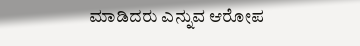ಮಾಡಿದರು ಎನ್ನುವ ಆರೋಪ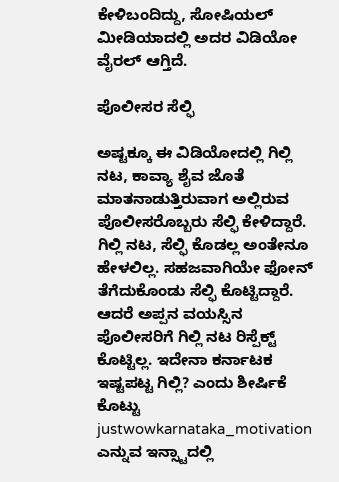ಕೇಳಿಬಂದಿದ್ದು, ಸೋಷಿಯಲ್ ಮೀಡಿಯಾದಲ್ಲಿ ಅದರ ವಿಡಿಯೋ ವೈರಲ್ ಆಗ್ತಿದೆ.

ಪೊಲೀಸರ ಸೆಲ್ಫಿ

ಅಷ್ಟಕ್ಕೂ ಈ ವಿಡಿಯೋದಲ್ಲಿ ಗಿಲ್ಲಿ ನಟ, ಕಾವ್ಯಾ ಶೈವ ಜೊತೆ ಮಾತನಾಡುತ್ತಿರುವಾಗ ಅಲ್ಲಿರುವ ಪೊಲೀಸರೊಬ್ಬರು ಸೆಲ್ಫಿ ಕೇಳಿದ್ದಾರೆ. ಗಿಲ್ಲಿ ನಟ, ಸೆಲ್ಫಿ ಕೊಡಲ್ಲ ಅಂತೇನೂ ಹೇಳಲಿಲ್ಲ. ಸಹಜವಾಗಿಯೇ ಫೋನ್ ತೆಗೆದುಕೊಂಡು ಸೆಲ್ಫಿ ಕೊಟ್ಟಿದ್ದಾರೆ. ಆದರೆ ಅಪ್ಪನ ವಯಸ್ಸಿನ ಪೊಲೀಸರಿಗೆ ಗಿಲ್ಲಿ ನಟ ರಿಸ್ಪೆಕ್ಟ್ ಕೊಟ್ಟಿಲ್ಲ. ಇದೇನಾ ಕರ್ನಾಟಕ ಇಷ್ಟಪಟ್ಟ ಗಿಲ್ಲಿ? ಎಂದು ಶೀರ್ಷಿಕೆ ಕೊಟ್ಟು justwowkarnataka_motivation ಎನ್ನುವ ಇನ್ಸ್ಟಾದಲ್ಲಿ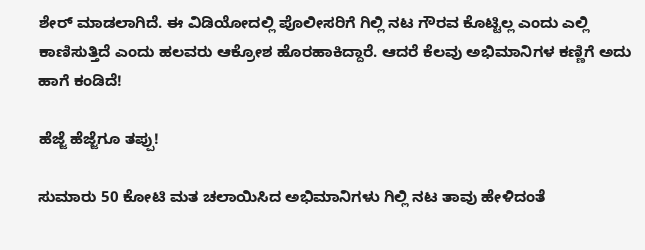ಶೇರ್ ಮಾಡಲಾಗಿದೆ. ಈ ವಿಡಿಯೋದಲ್ಲಿ ಪೊಲೀಸರಿಗೆ ಗಿಲ್ಲಿ ನಟ ಗೌರವ ಕೊಟ್ಟಿಲ್ಲ ಎಂದು ಎಲ್ಲಿ ಕಾಣಿಸುತ್ತಿದೆ ಎಂದು ಹಲವರು ಆಕ್ರೋಶ ಹೊರಹಾಕಿದ್ದಾರೆ. ಆದರೆ ಕೆಲವು ಅಭಿಮಾನಿಗಳ ಕಣ್ಣಿಗೆ ಅದು ಹಾಗೆ ಕಂಡಿದೆ!

ಹೆಜ್ಜೆ ಹೆಜ್ಜೆಗೂ ತಪ್ಪು!

ಸುಮಾರು 50 ಕೋಟಿ ಮತ ಚಲಾಯಿಸಿದ ಅಭಿಮಾನಿಗಳು ಗಿಲ್ಲಿ ನಟ ತಾವು ಹೇಳಿದಂತೆ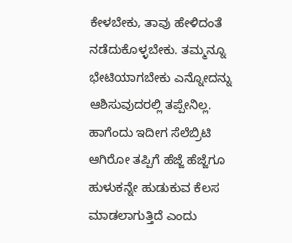ಕೇಳಬೇಕು, ತಾವು ಹೇಳಿದಂತೆ ನಡೆದುಕೊಳ್ಳಬೇಕು. ತಮ್ಮನ್ನೂ ಭೇಟಿಯಾಗಬೇಕು ಎನ್ನೋದನ್ನು ಆಶಿಸುವುದರಲ್ಲಿ ತಪ್ಪೇನಿಲ್ಲ. ಹಾಗೆಂದು ಇದೀಗ ಸೆಲೆಬ್ರಿಟಿ ಆಗಿರೋ ತಪ್ಪಿಗೆ ಹೆಜ್ಜೆ ಹೆಜ್ಜೆಗೂ ಹುಳುಕನ್ನೇ ಹುಡುಕುವ ಕೆಲಸ ಮಾಡಲಾಗುತ್ತಿದೆ ಎಂದು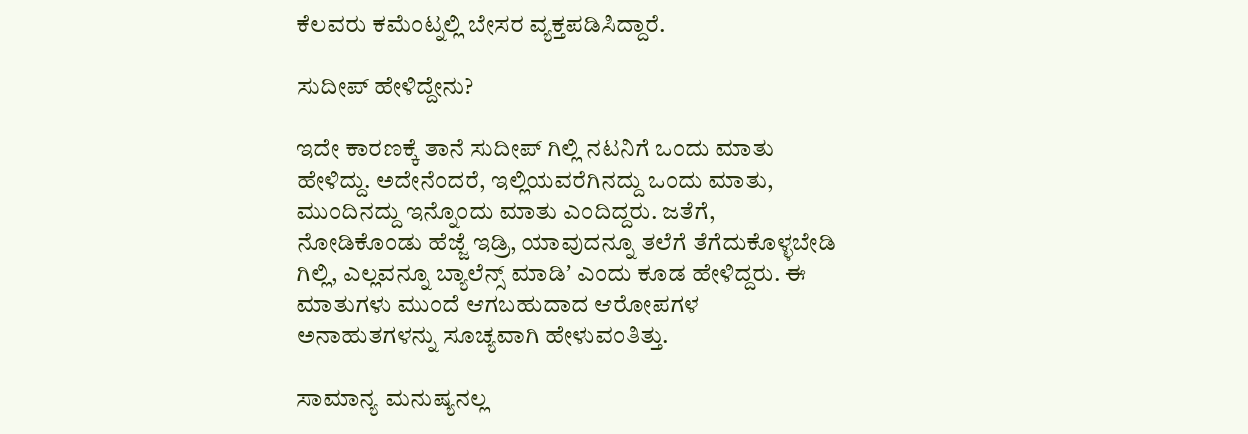ಕೆಲವರು ಕಮೆಂಟ್ನಲ್ಲಿ ಬೇಸರ ವ್ಯಕ್ತಪಡಿಸಿದ್ದಾರೆ.

ಸುದೀಪ್ ಹೇಳಿದ್ದೇನು?

ಇದೇ ಕಾರಣಕ್ಕೆ ತಾನೆ ಸುದೀಪ್ ಗಿಲ್ಲಿ ನಟನಿಗೆ ಒಂದು ಮಾತು ಹೇಳಿದ್ದು. ಅದೇನೆಂದರೆ, ಇಲ್ಲಿಯವರೆಗಿನದ್ದು ಒಂದು ಮಾತು, ಮುಂದಿನದ್ದು ಇನ್ನೊಂದು ಮಾತು ಎಂದಿದ್ದರು. ಜತೆಗೆ, ನೋಡಿಕೊಂಡು ಹೆಜ್ಜೆ ಇಡ್ರಿ, ಯಾವುದನ್ನೂ ತಲೆಗೆ ತೆಗೆದುಕೊಳ್ಳಬೇಡಿ ಗಿಲ್ಲಿ, ಎಲ್ಲವನ್ನೂ ಬ್ಯಾಲೆನ್ಸ್‌ ಮಾಡಿʼ ಎಂದು ಕೂಡ ಹೇಳಿದ್ದರು. ಈ ಮಾತುಗಳು ಮುಂದೆ ಆಗಬಹುದಾದ ಆರೋಪಗಳ ಅನಾಹುತಗಳನ್ನು ಸೂಚ್ಯವಾಗಿ ಹೇಳುವಂತಿತ್ತು.

ಸಾಮಾನ್ಯ ಮನುಷ್ಯನಲ್ಲ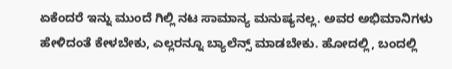ಏಕೆಂದರೆ ಇನ್ನು ಮುಂದೆ ಗಿಲ್ಲಿ ನಟ ಸಾಮಾನ್ಯ ಮನುಷ್ಯನಲ್ಲ. ಅವರ ಅಭಿಮಾನಿಗಳು ಹೇಳಿದಂತೆ ಕೇಳಬೇಕು, ಎಲ್ಲರನ್ನೂ ಬ್ಯಾಲೆನ್ಸ್ ಮಾಡಬೇಕು. ಹೋದಲ್ಲಿ, ಬಂದಲ್ಲಿ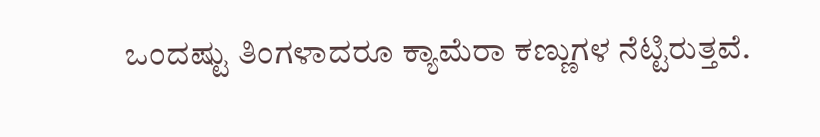ಒಂದಷ್ಟು ತಿಂಗಳಾದರೂ ಕ್ಯಾಮೆರಾ ಕಣ್ಣುಗಳ ನೆಟ್ಟಿರುತ್ತವೆ.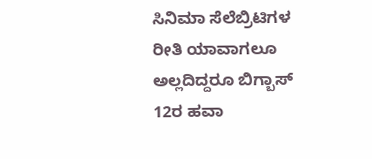ಸಿನಿಮಾ ಸೆಲೆಬ್ರಿಟಿಗಳ ರೀತಿ ಯಾವಾಗಲೂ ಅಲ್ಲದಿದ್ದರೂ ಬಿಗ್ಬಾಸ್ 12ರ ಹವಾ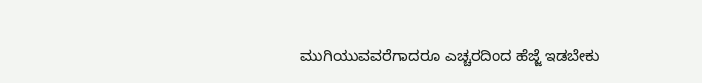ಮುಗಿಯುವವರೆಗಾದರೂ ಎಚ್ಚರದಿಂದ ಹೆಜ್ಜೆ ಇಡಬೇಕು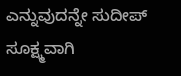ಎನ್ನುವುದನ್ನೇ ಸುದೀಪ್ ಸೂಕ್ಷ್ಮವಾಗಿ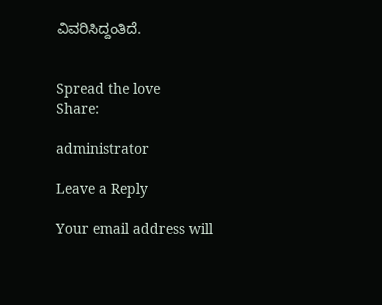ವಿವರಿಸಿದ್ದಂತಿದೆ.


Spread the love
Share:

administrator

Leave a Reply

Your email address will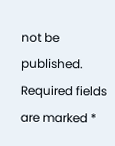not be published. Required fields are marked *